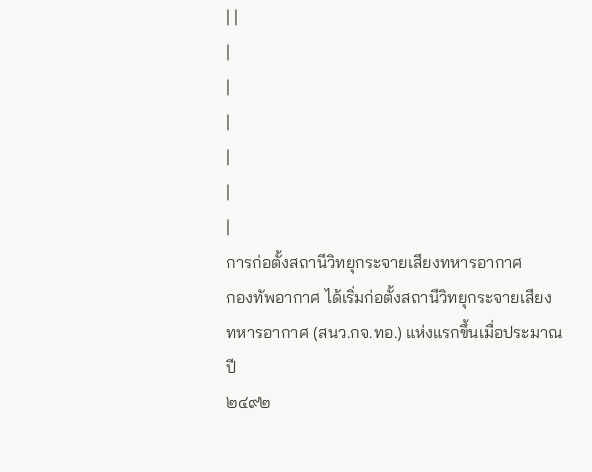| |
|
|
|
|
|
|
การก่อตั้งสถานีวิทยุกระจายเสียงทหารอากาศ
กองทัพอากาศ ได้เริ่มก่อตั้งสถานีวิทยุกระจายเสียง
ทหารอากาศ (สนว.กจ.ทอ.) แห่งแรกขึ้นเมื่อประมาณปี
๒๔๙๒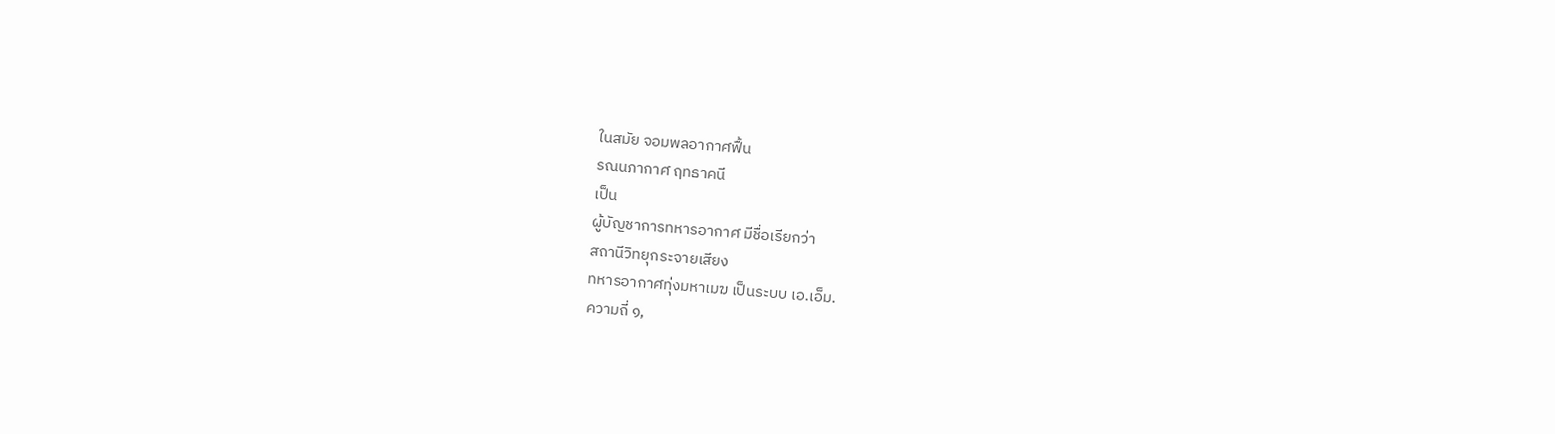ในสมัย จอมพลอากาศฟื้น
รณนภากาศ ฤทธาคนี
เป็น
ผู้บัญชาการทหารอากาศ มีชื่อเรียกว่า
สถานีวิทยุกระจายเสียง
ทหารอากาศทุ่งมหาเมฆ เป็นระบบ เอ.เอ็ม.
ความถี่ ๑,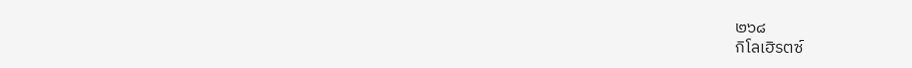๒๖๘
กิโลเฮิรตซ์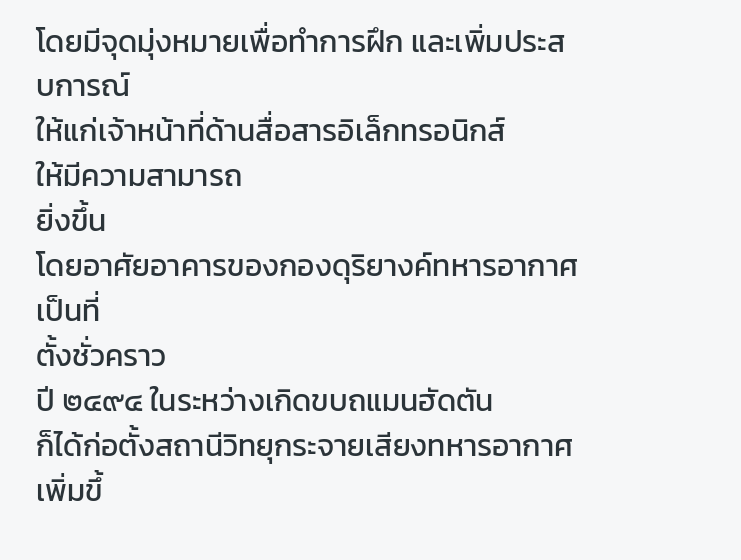โดยมีจุดมุ่งหมายเพื่อทำการฝึก และเพิ่มประสบการณ์
ให้แก่เจ้าหน้าที่ด้านสื่อสารอิเล็กทรอนิกส์
ให้มีความสามารถ
ยิ่งขึ้น
โดยอาศัยอาคารของกองดุริยางค์ทหารอากาศ เป็นที่
ตั้งชั่วคราว
ปี ๒๔๙๔ ในระหว่างเกิดขบถแมนฮัดตัน
ก็ได้ก่อตั้งสถานีวิทยุกระจายเสียงทหารอากาศ เพิ่มขึ้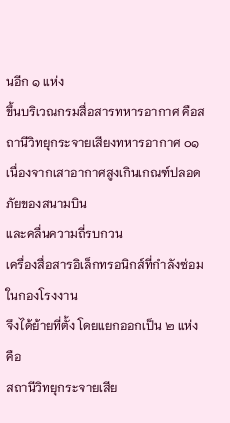นอีก ๑ แห่ง
ขึ้นบริเวณกรมสื่อสารทหารอากาศ คือสถานีวิทยุกระจายเสียงทหารอากาศ ๐๑
เนื่องจากเสาอากาศสูงเกินเกณฑ์ปลอดภัยของสนามบิน
และคลื่นความถี่รบกวน
เครื่องสื่อสารอิเล็กทรอนิกส์ที่กำลังซ่อมในกองโรงงาน
จึงได้ย้ายที่ตั้ง โดยแยกออกเป็น ๒ แห่ง คือ
สถานีวิทยุกระจายเสีย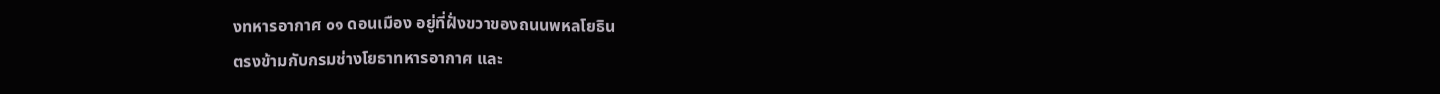งทหารอากาศ ๐๑ ดอนเมือง อยู่ที่ฝั่งขวาของถนนพหลโยธิน
ตรงข้ามกับกรมช่างโยธาทหารอากาศ และ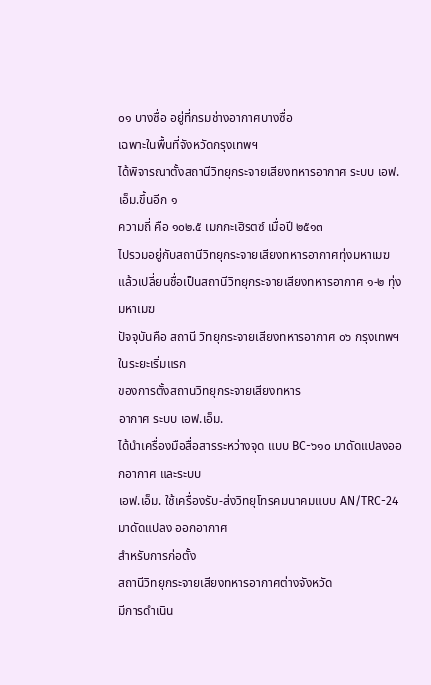๐๑ บางซื่อ อยู่ที่กรมช่างอากาศบางซื่อ
เฉพาะในพื้นที่จังหวัดกรุงเทพฯ
ได้พิจารณาตั้งสถานีวิทยุกระจายเสียงทหารอากาศ ระบบ เอฟ.เอ็ม.ขึ้นอีก ๑
ความถี่ คือ ๑๐๒.๕ เมกกะเฮิรตซ์ เมื่อปี ๒๕๑๓
ไปรวมอยู่กับสถานีวิทยุกระจายเสียงทหารอากาศทุ่งมหาเมฆ
แล้วเปลี่ยนชื่อเป็นสถานีวิทยุกระจายเสียงทหารอากาศ ๑-๒ ทุ่งมหาเมฆ
ปัจจุบันคือ สถานี วิทยุกระจายเสียงทหารอากาศ ๐๖ กรุงเทพฯ
ในระยะเริ่มแรก
ของการตั้งสถานวิทยุกระจายเสียงทหาร
อากาศ ระบบ เอฟ.เอ็ม.
ได้นำเครื่องมือสื่อสารระหว่างจุด แบบ BC-๖๑๐ มาดัดแปลงออกอากาศ และระบบ
เอฟ.เอ็ม. ใช้เครื่องรับ-ส่งวิทยุโทรคมนาคมแบบ AN/TRC-24
มาดัดแปลง ออกอากาศ
สำหรับการก่อตั้ง
สถานีวิทยุกระจายเสียงทหารอากาศต่างจังหวัด
มีการดำเนิน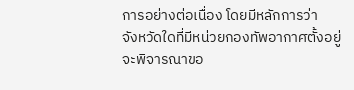การอย่างต่อเนื่อง โดยมีหลักการว่า
จังหวัดใดที่มีหน่วยกองทัพอากาศตั้งอยู่
จะพิจารณาขอ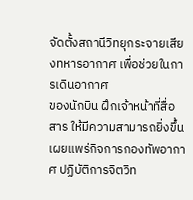จัดตั้งสถานีวิทยุกระจายเสียงทหารอากาศ เพื่อช่วยในการเดินอากาศ
ของนักบิน ฝึกเจ้าหน้าที่สื่อสาร ให้มีความสามารถยิ่งขึ้น
เผยแพร่กิจการกองทัพอากาศ ปฏิบัติการจิตวิท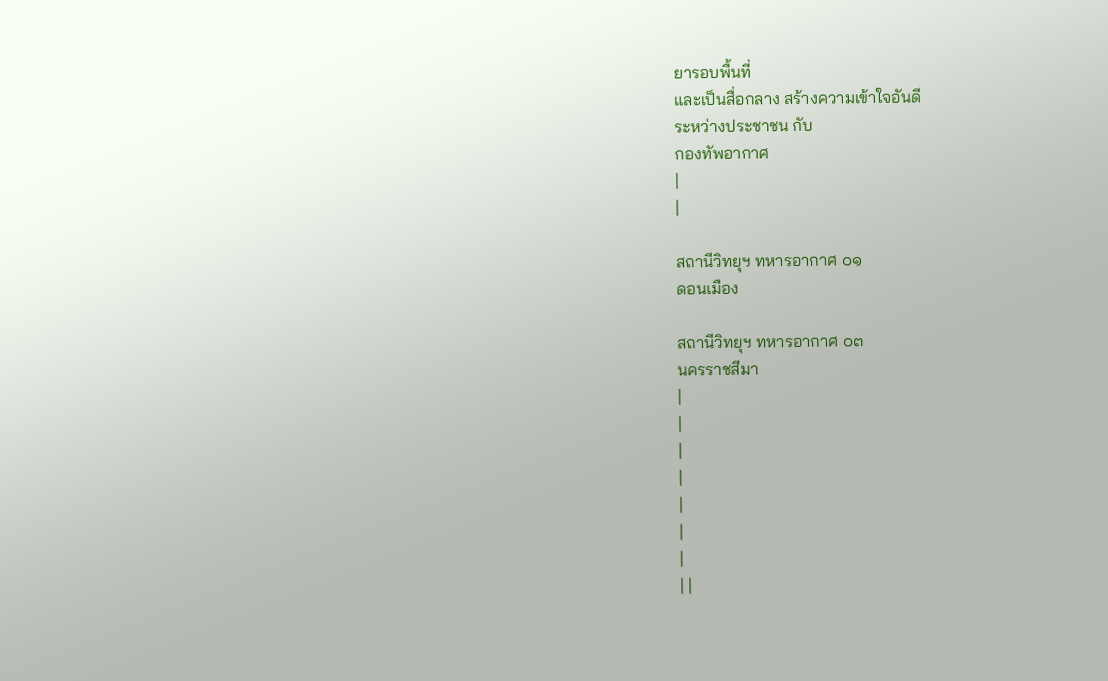ยารอบพื้นที่
และเป็นสื่อกลาง สร้างความเข้าใจอันดี
ระหว่างประชาชน กับ
กองทัพอากาศ
|
|

สถานีวิทยุฯ ทหารอากาศ ๐๑
ดอนเมือง

สถานีวิทยุฯ ทหารอากาศ ๐๓
นครราชสีมา
|
|
|
|
|
|
|
| |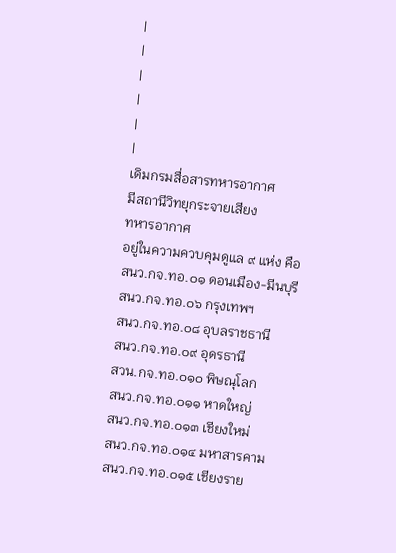|
|
|
|
|
|
เดิมกรมสื่อสารทหารอากาศ
มีสถานีวิทยุกระจายเสียง
ทหารอากาศ
อยู่ในความควบคุมดูแล ๙ แห่ง คือ
สนว.กจ.ทอ.๐๑ ดอนเมือง-มีนบุรี
สนว.กจ.ทอ.๐๖ กรุงเทพฯ
สนว.กจ.ทอ.๐๘ อุบลราชธานี
สนว.กจ.ทอ.๐๙ อุดรธานี
สวน.กจ.ทอ.๐๑๐ พิษณุโลก
สนว.กจ.ทอ.๐๑๑ หาดใหญ่
สนว.กจ.ทอ.๐๑๓ เชียงใหม่
สนว.กจ.ทอ.๐๑๔ มหาสารคาม
สนว.กจ.ทอ.๐๑๕ เชียงราย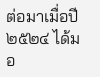ต่อมาเมื่อปี ๒๕๒๔ ได้มอ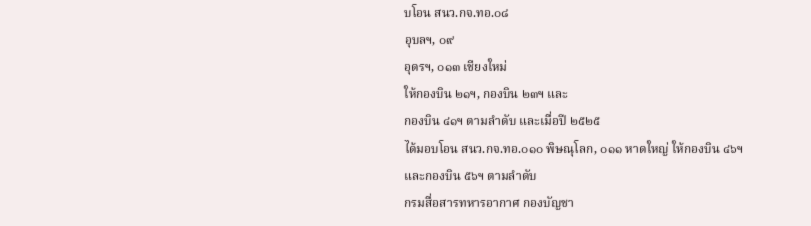บโอน สนว.กจ.ทอ.๐๘
อุบลฯ, ๐๙
อุดรฯ, ๐๑๓ เชียงใหม่
ให้กองบิน ๒๑ฯ, กองบิน ๒๓ฯ และ
กองบิน ๔๑ฯ ตามลำดับ และเมื่อปี ๒๕๒๕
ได้มอบโอน สนว.กจ.ทอ.๐๑๐ พิษณุโลก, ๐๑๑ หาดใหญ่ ให้กองบิน ๔๖ฯ
และกองบิน ๕๖ฯ ตามลำดับ
กรมสื่อสารทหารอากาศ กองบัญชา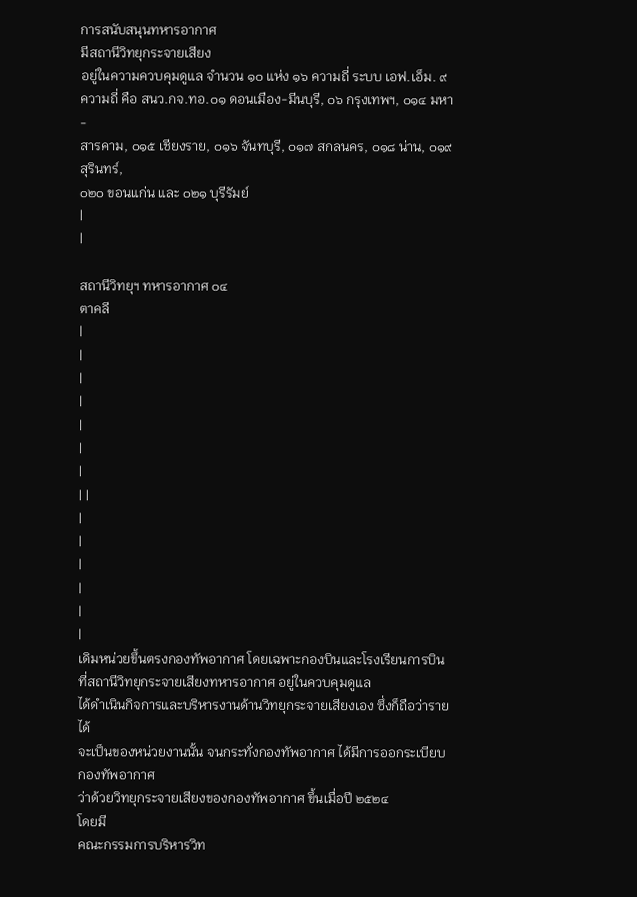การสนับสนุนทหารอากาศ
มีสถานีวิทยุกระจายเสียง
อยู่ในความควบคุมดูแล จำนวน ๑๐ แห่ง ๑๖ ความถี่ ระบบ เอฟ.เอ็ม. ๙
ความถี่ คือ สนว.กจ.ทอ.๐๑ ดอนเมือง-มีนบุรี, ๐๖ กรุงเทพฯ, ๐๑๔ มหา-
สารคาม, ๐๑๕ เชียงราย, ๐๑๖ จันทบุรี, ๐๑๗ สกลนคร, ๐๑๘ น่าน, ๐๑๙ สุรินทร์,
๐๒๐ ขอนแก่น และ ๐๒๑ บุรีรัมย์
|
|

สถานีวิทยุฯ ทหารอากาศ ๐๔
ตาคลี
|
|
|
|
|
|
|
| |
|
|
|
|
|
|
เดิมหน่วยขึ้นตรงกองทัพอากาศ โดยเฉพาะกองบินและโรงเรียนการบิน
ที่สถานีวิทยุกระจายเสียงทหารอากาศ อยู่ในควบคุมดูแล
ได้ดำเนินกิจการและบริหารงานด้านวิทยุกระจายเสียงเอง ซึ่งก็ถือว่ารายได้
จะเป็นของหน่วยงานนั้น จนกระทั่งกองทัพอากาศ ได้มีการออกระเบียบกองทัพอากาศ
ว่าด้วยวิทยุกระจายเสียงของกองทัพอากาศ ขึ้นเมื่อปี ๒๕๒๔
โดยมี
คณะกรรมการบริหารวิท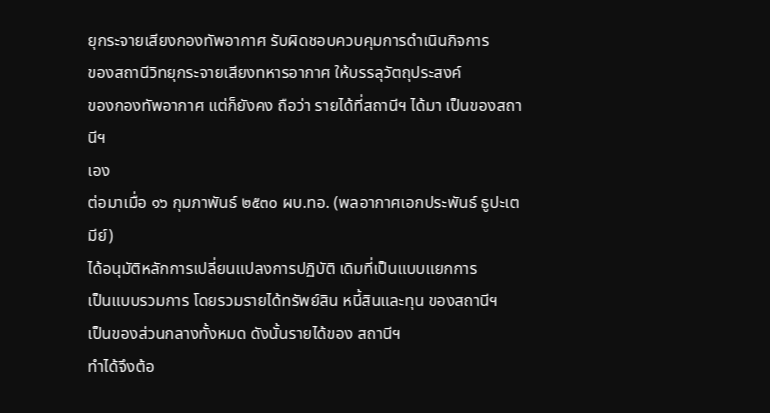ยุกระจายเสียงกองทัพอากาศ รับผิดชอบควบคุมการดำเนินกิจการ
ของสถานีวิทยุกระจายเสียงทหารอากาศ ให้บรรลุวัตถุประสงค์
ของกองทัพอากาศ แต่ก็ยังคง ถือว่า รายได้ที่สถานีฯ ได้มา เป็นของสถานีฯ
เอง
ต่อมาเมื่อ ๑๖ กุมภาพันธ์ ๒๕๓๐ ผบ.ทอ. (พลอากาศเอกประพันธ์ ธูปะเตมีย์)
ได้อนุมัติหลักการเปลี่ยนแปลงการปฏิบัติ เดิมที่เป็นแบบแยกการ
เป็นแบบรวมการ โดยรวมรายได้ทรัพย์สิน หนี้สินและทุน ของสถานีฯ
เป็นของส่วนกลางทั้งหมด ดังนั้นรายได้ของ สถานีฯ
ทำได้จึงต้อ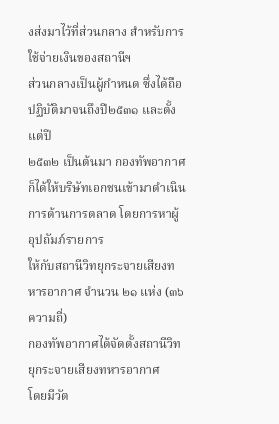งส่งมาไว้ที่ส่วนกลาง สำหรับการใช้จ่ายเงินของสถานีฯ
ส่วนกลางเป็นผู้กำหนด ซึ่งได้ถือปฏิบัติมาจนถึงปี๒๕๓๑ และตั้งแต่ปี
๒๕๓๒ เป็นต้นมา กองทัพอากาศ
ก็ได้ให้บริษัทเอกชนเข้ามาดำเนินการด้านการตลาด โดยการหาผู้อุปถัมภ์รายการ
ให้กับสถานีวิทยุกระจายเสียงทหารอากาศ จำนวน ๒๑ แห่ง (๓๖ ความถี่)
กองทัพอากาศได้จัดตั้งสถานีวิทยุกระจายเสียงทหารอากาศ
โดยมีวัต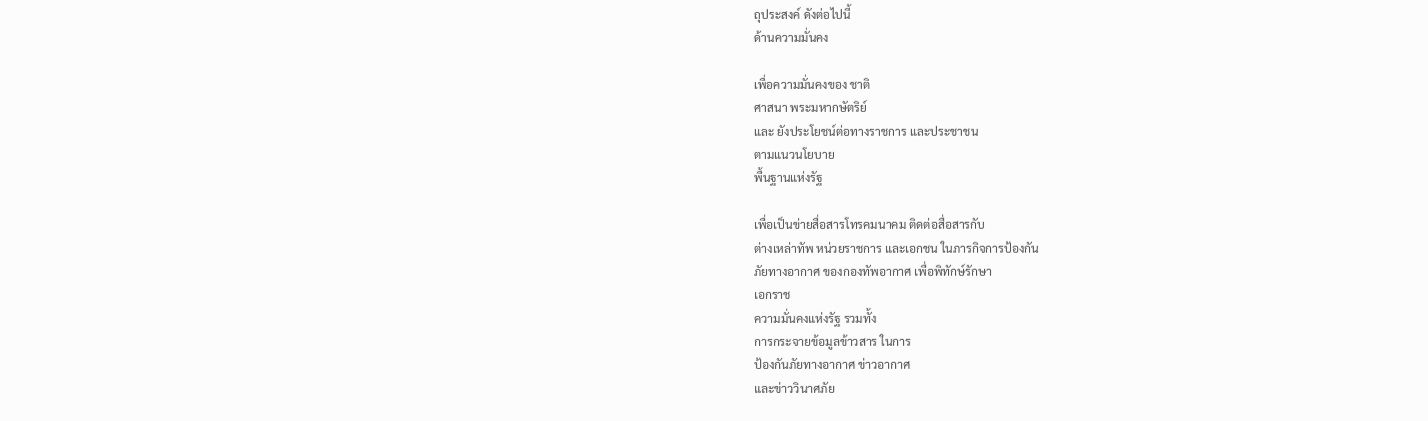ถุประสงค์ ดังต่อไปนี้
ด้านความมั่นคง

เพื่อความมั่นคงของ ชาติ
ศาสนา พระมหากษัตริย์
และ ยังประโยชน์ต่อทางราชการ และประชาชน
ตามแนวนโยบาย
พื้นฐานแห่งรัฐ

เพื่อเป็นข่ายสื่อสารโทรคมนาคม ติดต่อสื่อสารกับ
ต่างเหล่าทัพ หน่วยราชการ และเอกชน ในภารกิจการป้องกัน
ภัยทางอากาศ ของกองทัพอากาศ เพื่อพิทักษ์รักษา
เอกราช
ความมั่นคงแห่งรัฐ รวมทั้ง
การกระจายข้อมูลข้าวสาร ในการ
ป้องกันภัยทางอากาศ ข่าวอากาศ
และข่าววินาศภัย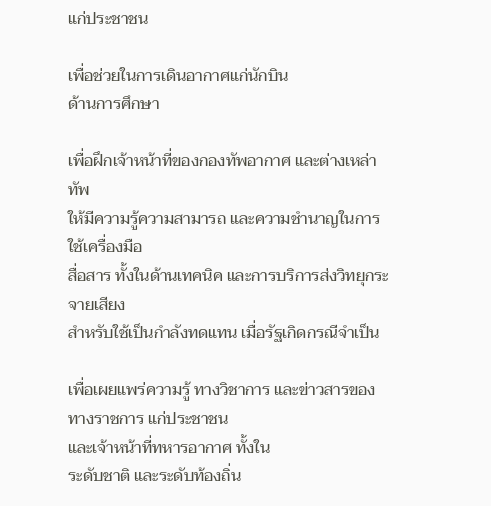แก่ประชาชน

เพื่อช่วยในการเดินอากาศแก่นักบิน
ด้านการศึกษา

เพื่อฝึกเจ้าหน้าที่ของกองทัพอากาศ และต่างเหล่าทัพ
ให้มีความรู้ความสามารถ และความชำนาญในการใช้เครื่องมือ
สื่อสาร ทั้งในด้านเทคนิค และการบริการส่งวิทยุกระจายเสียง
สำหรับใช้เป็นกำลังทดแทน เมื่อรัฐเกิดกรณีจำเป็น

เพื่อเผยแพร่ความรู้ ทางวิชาการ และข่าวสารของ
ทางราชการ แก่ประชาชน
และเจ้าหน้าที่ทหารอากาศ ทั้งใน
ระดับชาติ และระดับท้องถิ่น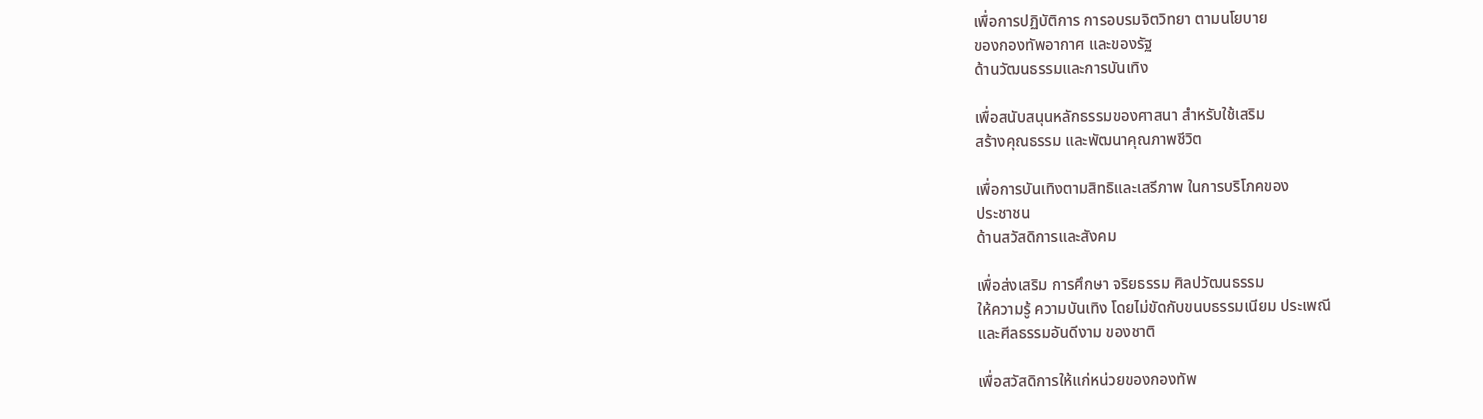เพื่อการปฏิบัติการ การอบรมจิตวิทยา ตามนโยบาย
ของกองทัพอากาศ และของรัฐ
ด้านวัฒนธรรมและการบันเทิง

เพื่อสนับสนุนหลักธรรมของศาสนา สำหรับใช้เสริม
สร้างคุณธรรม และพัฒนาคุณภาพชีวิต

เพื่อการบันเทิงตามสิทธิและเสรีภาพ ในการบริโภคของ
ประชาชน
ด้านสวัสดิการและสังคม

เพื่อส่งเสริม การศึกษา จริยธรรม ศิลปวัฒนธรรม
ให้ความรู้ ความบันเทิง โดยไม่ขัดกับขนบธรรมเนียม ประเพณี
และศีลธรรมอันดีงาม ของชาติ

เพื่อสวัสดิการให้แก่หน่วยของกองทัพ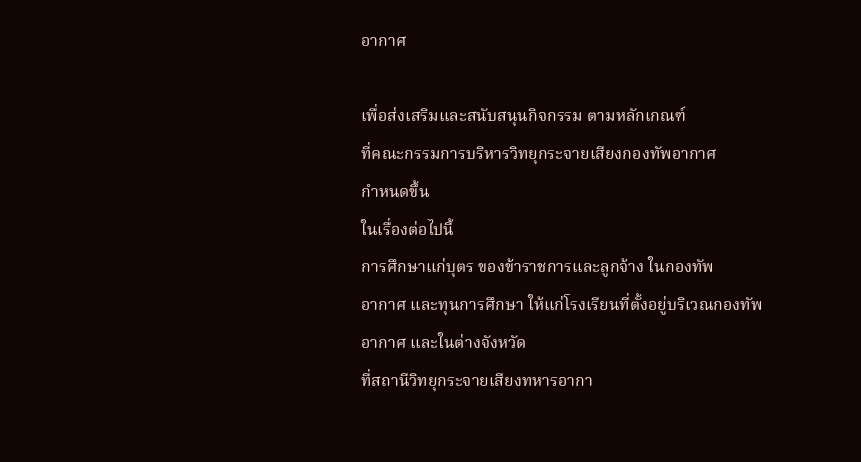อากาศ

เพื่อส่งเสริมและสนับสนุนกิจกรรม ตามหลักเกณฑ์
ที่คณะกรรมการบริหารวิทยุกระจายเสียงกองทัพอากาศ
กำหนดขึ้น
ในเรื่องต่อไปนี้
การศึกษาแก่บุตร ของข้าราชการและลูกจ้าง ในกองทัพ
อากาศ และทุนการศึกษา ให้แก่โรงเรียนที่ตั้งอยู่บริเวณกองทัพ
อากาศ และในต่างจังหวัด
ที่สถานีวิทยุกระจายเสียงทหารอากา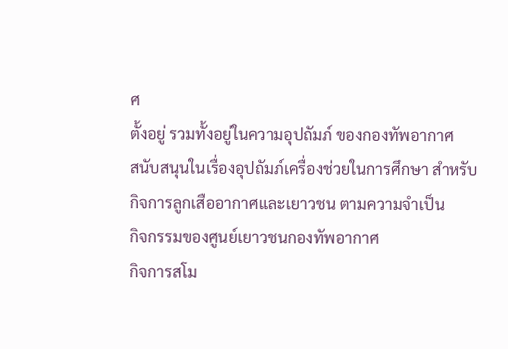ศ
ตั้งอยู่ รวมทั้งอยู่ในความอุปถัมภ์ ของกองทัพอากาศ
สนับสนุนในเรื่องอุปถัมภ์เครื่องช่วยในการศึกษา สำหรับ
กิจการลูกเสืออากาศและเยาวชน ตามความจำเป็น
กิจกรรมของศูนย์เยาวชนกองทัพอากาศ
กิจการสโม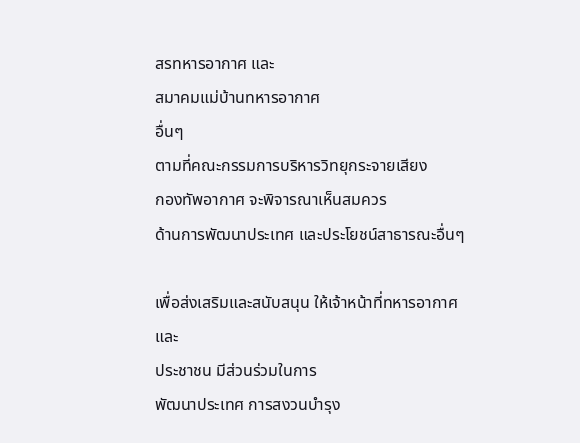สรทหารอากาศ และ
สมาคมแม่บ้านทหารอากาศ
อื่นๆ
ตามที่คณะกรรมการบริหารวิทยุกระจายเสียง
กองทัพอากาศ จะพิจารณาเห็นสมควร
ด้านการพัฒนาประเทศ และประโยชน์สาธารณะอื่นๆ

เพื่อส่งเสริมและสนับสนุน ให้เจ้าหน้าที่ทหารอากาศ
และ
ประชาชน มีส่วนร่วมในการ
พัฒนาประเทศ การสงวนบำรุง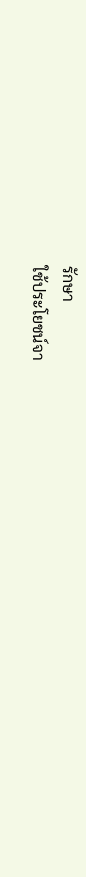รักษา
ใช้ประโยชน์จา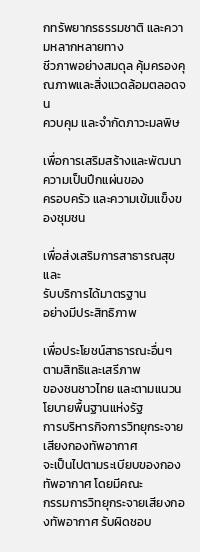กทรัพยากรธรรมชาติ และความหลากหลายทาง
ชีวภาพอย่างสมดุล คุ้มครองคุณภาพและสิ่งแวดล้อมตลอดจน
ควบคุม และจำกัดภาวะมลพิษ

เพื่อการเสริมสร้างและพัฒนา ความเป็นปึกแผ่นของ
ครอบครัว และความเข้มแข็งของชุมชน

เพื่อส่งเสริมการสาธารณสุข
และ
รับบริการได้มาตรฐาน
อย่างมีประสิทธิภาพ

เพื่อประโยชน์สาธารณะอื่นๆ
ตามสิทธิและเสรีภาพ
ของชนชาวไทย และตามแนวนโยบายพื้นฐานแห่งรัฐ
การบริหารกิจการวิทยุกระจายเสียงกองทัพอากาศ
จะเป็นไปตามระเบียบของกองทัพอากาศ โดยมีคณะ
กรรมการวิทยุกระจายเสียงกองทัพอากาศ รับผิดชอบ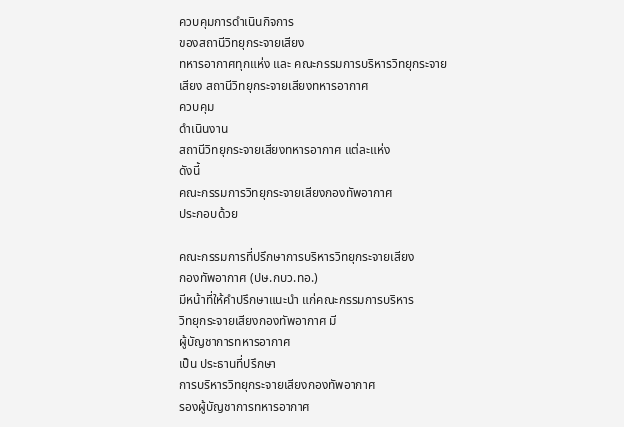ควบคุมการดำเนินกิจการ
ของสถานีวิทยุกระจายเสียง
ทหารอากาศทุกแห่ง และ คณะกรรมการบริหารวิทยุกระจาย
เสียง สถานีวิทยุกระจายเสียงทหารอากาศ
ควบคุม
ดำเนินงาน
สถานีวิทยุกระจายเสียงทหารอากาศ แต่ละแห่ง
ดังนี้
คณะกรรมการวิทยุกระจายเสียงกองทัพอากาศ
ประกอบด้วย

คณะกรรมการที่ปรึกษาการบริหารวิทยุกระจายเสียง
กองทัพอากาศ (ปษ.กบว.ทอ.)
มีหน้าที่ให้คำปรึกษาแนะนำ แก่คณะกรรมการบริหาร
วิทยุกระจายเสียงกองทัพอากาศ มี
ผู้บัญชาการทหารอากาศ
เป็น ประธานที่ปรึกษา
การบริหารวิทยุกระจายเสียงกองทัพอากาศ
รองผู้บัญชาการทหารอากาศ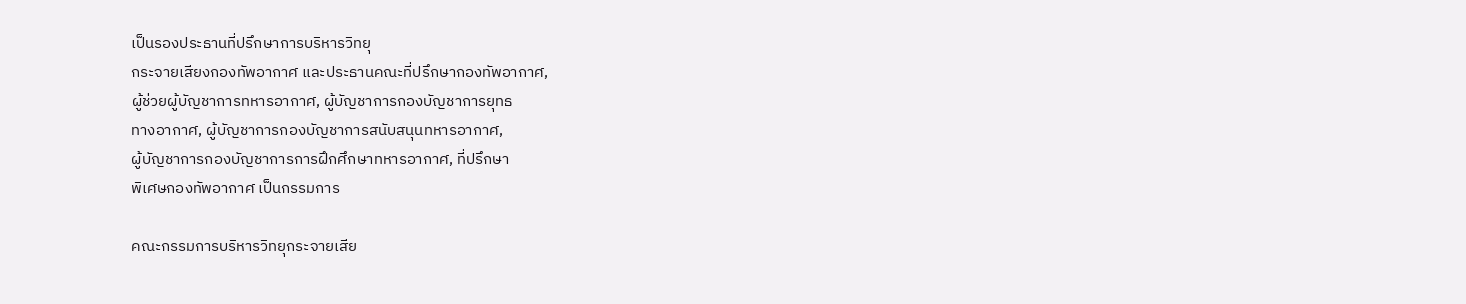เป็นรองประธานที่ปรึกษาการบริหารวิทยุ
กระจายเสียงกองทัพอากาศ และประธานคณะที่ปรึกษากองทัพอากาศ,
ผู้ช่วยผู้บัญชาการทหารอากาศ, ผู้บัญชาการกองบัญชาการยุทธ
ทางอากาศ, ผู้บัญชาการกองบัญชาการสนับสนุนทหารอากาศ,
ผู้บัญชาการกองบัญชาการการฝึกศึกษาทหารอากาศ, ที่ปรึกษา
พิเศษกองทัพอากาศ เป็นกรรมการ

คณะกรรมการบริหารวิทยุกระจายเสีย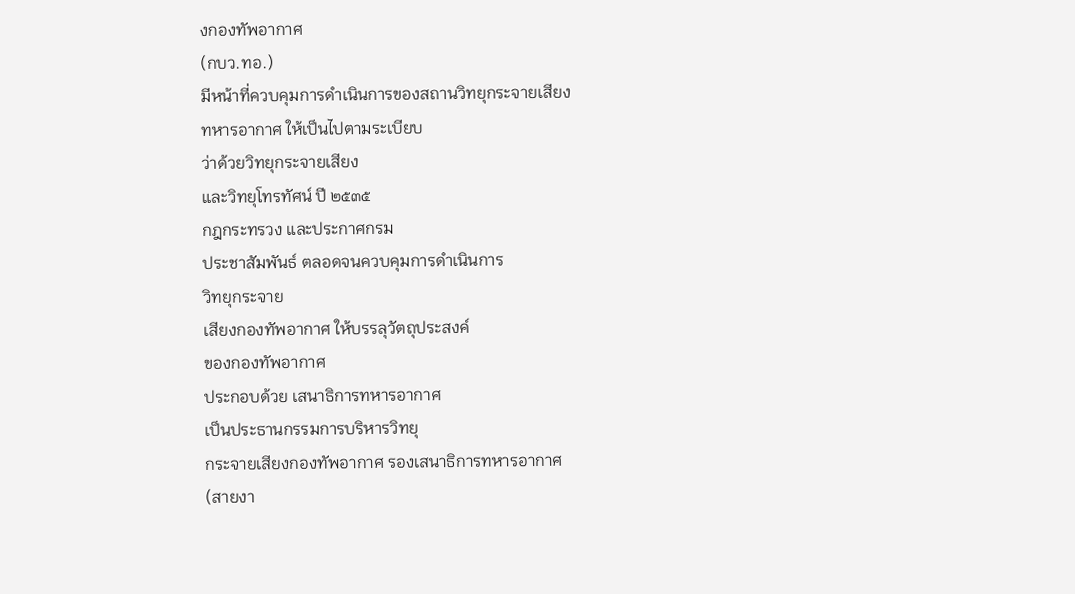งกองทัพอากาศ
(กบว.ทอ.)
มีหน้าที่ควบคุมการดำเนินการของสถานวิทยุกระจายเสียง
ทหารอากาศ ให้เป็นไปตามระเบียบ
ว่าด้วยวิทยุกระจายเสียง
และวิทยุโทรทัศน์ ปี ๒๕๓๕
กฎกระทรวง และประกาศกรม
ประชาสัมพันธ์ ตลอดจนควบคุมการดำเนินการ
วิทยุกระจาย
เสียงกองทัพอากาศ ให้บรรลุวัตถุประสงค์
ของกองทัพอากาศ
ประกอบด้วย เสนาธิการทหารอากาศ
เป็นประธานกรรมการบริหารวิทยุ
กระจายเสียงกองทัพอากาศ รองเสนาธิการทหารอากาศ
(สายงา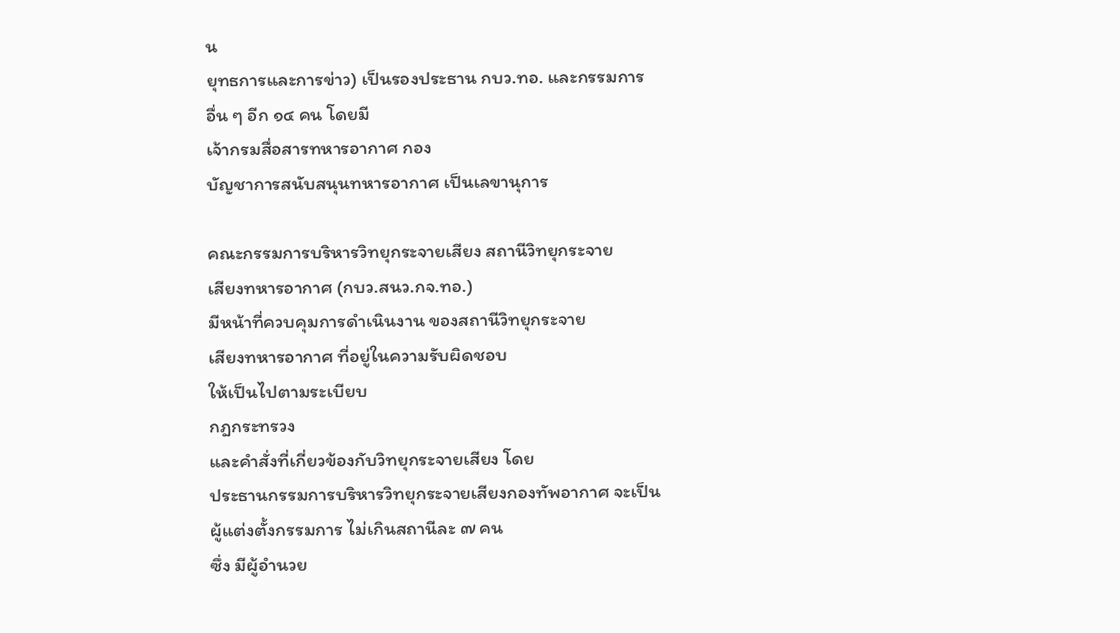น
ยุทธการและการข่าว) เป็นรองประธาน กบว.ทอ. และกรรมการ
อื่น ๆ อีก ๑๔ คน โดยมี
เจ้ากรมสื่อสารทหารอากาศ กอง
บัญชาการสนับสนุนทหารอากาศ เป็นเลขานุการ

คณะกรรมการบริหารวิทยุกระจายเสียง สถานีวิทยุกระจาย
เสียงทหารอากาศ (กบว.สนว.กจ.ทอ.)
มีหน้าที่ควบคุมการดำเนินงาน ของสถานีวิทยุกระจาย
เสียงทหารอากาศ ที่อยู่ในความรับผิดชอบ
ให้เป็นไปตามระเบียบ
กฎกระทรวง
และคำสั่งที่เกี่ยวข้องกับวิทยุกระจายเสียง โดย
ประธานกรรมการบริหารวิทยุกระจายเสียงกองทัพอากาศ จะเป็น
ผู้แต่งตั้งกรรมการ ไม่เกินสถานีละ ๗ คน
ซึ่ง มีผู้อำนวย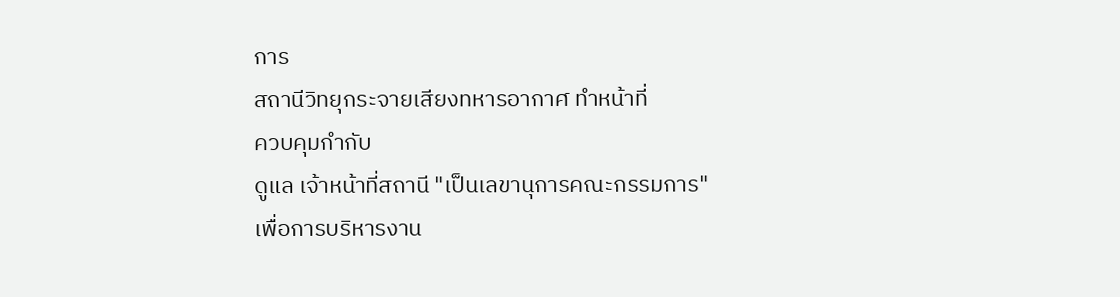การ
สถานีวิทยุกระจายเสียงทหารอากาศ ทำหน้าที่
ควบคุมกำกับ
ดูแล เจ้าหน้าที่สถานี "เป็นเลขานุการคณะกรรมการ"
เพื่อการบริหารงาน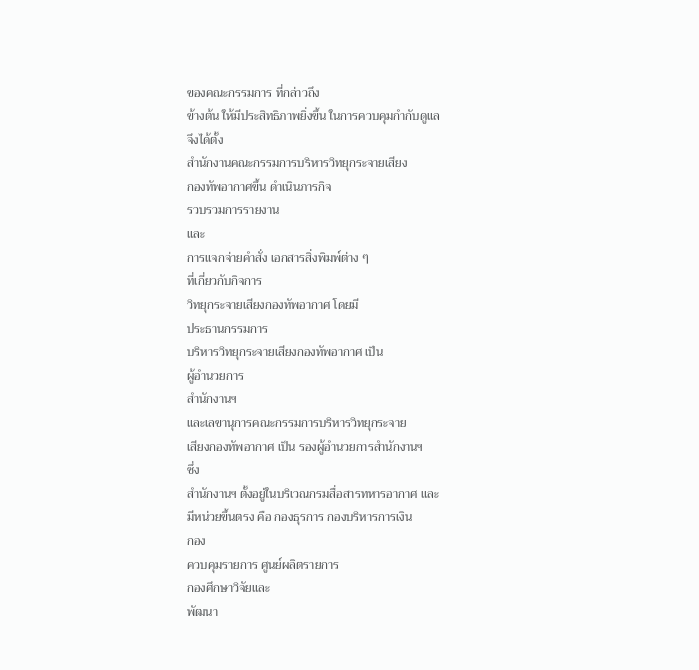ของคณะกรรมการ ที่กล่าวถึง
ข้างต้น ให้มีประสิทธิภาพยิ่งขึ้น ในการควบคุมกำกับดูแล
จึงได้ตั้ง
สำนักงานคณะกรรมการบริหารวิทยุกระจายเสียง
กองทัพอากาศขึ้น ดำเนินภารกิจ
รวบรวมการรายงาน
และ
การแจกจ่ายคำสั่ง เอกสารสิ่งพิมพ์ต่าง ๆ
ที่เกี่ยวกับกิจการ
วิทยุกระจายเสียงกองทัพอากาศ โดยมี
ประธานกรรมการ
บริหารวิทยุกระจายเสียงกองทัพอากาศ เป็น
ผู้อำนวยการ
สำนักงานฯ
และเลขานุการคณะกรรมการบริหารวิทยุกระจาย
เสียงกองทัพอากาศ เป็น รองผู้อำนวยการสำนักงานฯ
ซึ่ง
สำนักงานฯ ตั้งอยู่ในบริเวณกรมสื่อสารทหารอากาศ และ
มีหน่วยขึ้นตรง คือ กองธุรการ กองบริหารการเงิน
กอง
ควบคุมรายการ ศูนย์ผลิตรายการ
กองศึกษาวิจัยและ
พัฒนา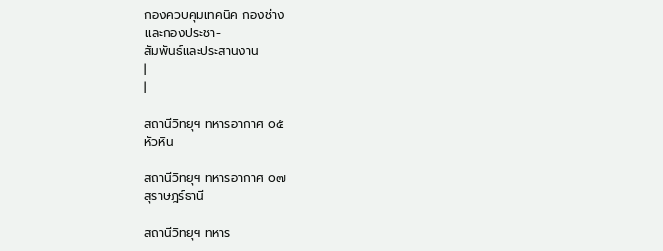กองควบคุมเทคนิค กองช่าง
และกองประชา-
สัมพันธ์และประสานงาน
|
|

สถานีวิทยุฯ ทหารอากาศ ๐๕
หัวหิน

สถานีวิทยุฯ ทหารอากาศ ๐๗
สุราษฎร์ธานี

สถานีวิทยุฯ ทหาร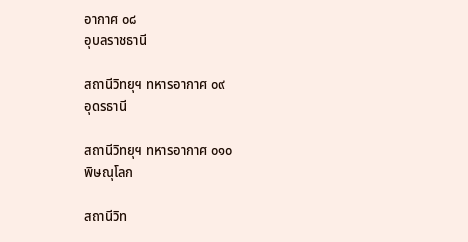อากาศ ๐๘
อุบลราชธานี

สถานีวิทยุฯ ทหารอากาศ ๐๙
อุดรธานี

สถานีวิทยุฯ ทหารอากาศ ๐๑๐
พิษณุโลก

สถานีวิท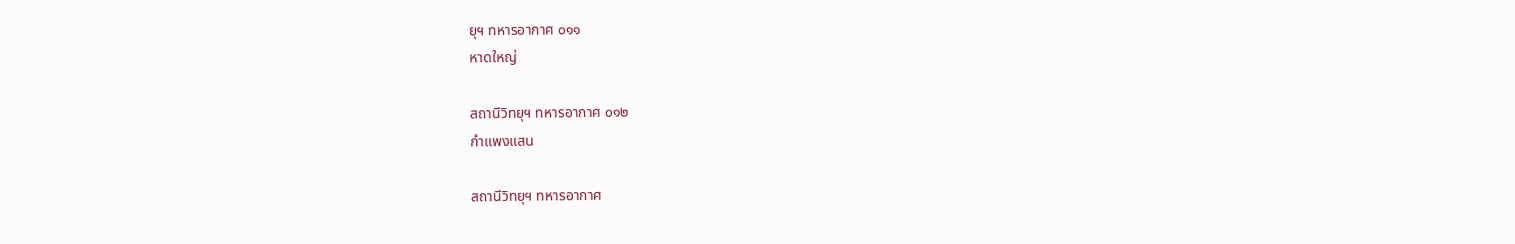ยุฯ ทหารอากาศ ๐๑๑
หาดใหญ่

สถานีวิทยุฯ ทหารอากาศ ๐๑๒
กำแพงแสน

สถานีวิทยุฯ ทหารอากาศ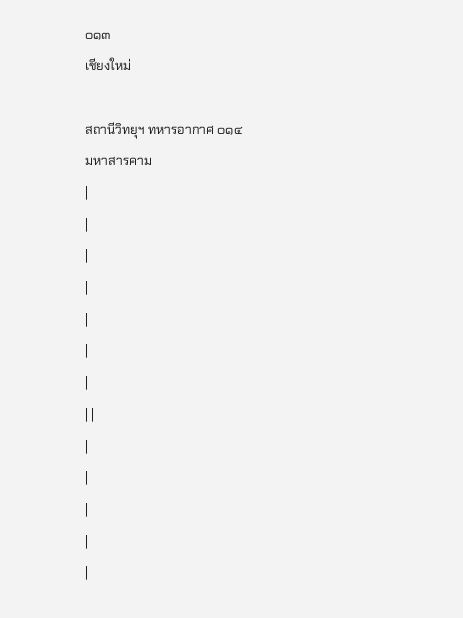๐๑๓
เชียงใหม่

สถานีวิทยุฯ ทหารอากาศ ๐๑๔
มหาสารคาม
|
|
|
|
|
|
|
| |
|
|
|
|
|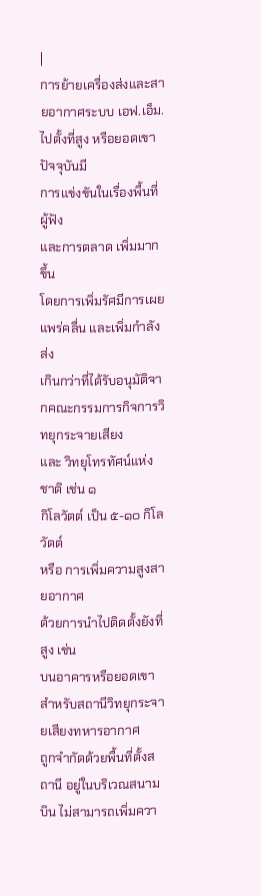|
การย้ายเครื่องส่งและสายอากาศระบบ เอฟ.เอ็ม.
ไปตั้งที่สูง หรือยอดเขา
ปัจจุบันมี
การแข่งขันในเรื่องพื้นที่ผู้ฟัง
และการตลาด เพิ่มมากขึ้น
โดยการเพิ่มรัศมีการเผยแพร่คลื่น และเพิ่มกำลังส่ง
เกินกว่าที่ได้รับอนุมัติจากคณะกรรมการกิจการวิทยุกระจายเสียง
และ วิทยุโทรทัศน์แห่งชาติ เช่น ๑
กิโลวัตต์ เป็น ๕-๑๐ กิโลวัตต์
หรือ การเพิ่มความสูงสายอากาศ
ด้วยการนำไปติดตั้งยังที่สูง เช่น
บนอาคารหรือยอดเขา
สำหรับสถานีวิทยุกระจายเสียงทหารอากาศ
ถูกจำกัดด้วยพื้นที่ตั้งสถานี อยู่ในบริเวณสนามบิน ไม่สามารถเพิ่มควา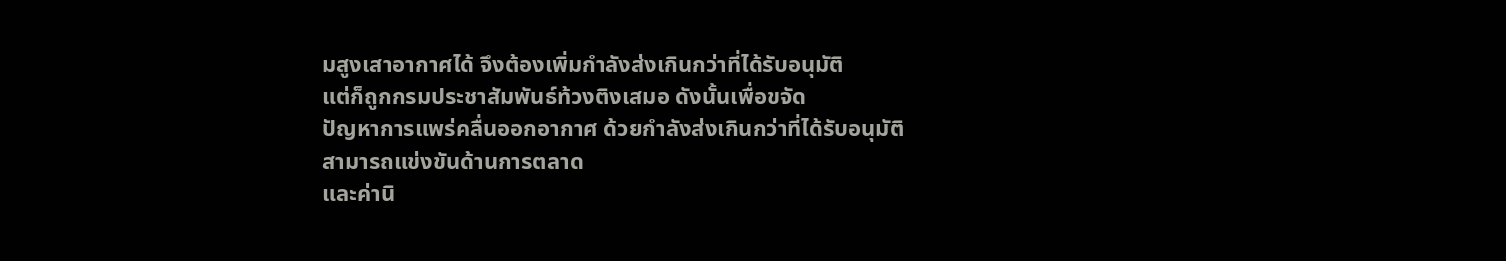มสูงเสาอากาศได้ จึงต้องเพิ่มกำลังส่งเกินกว่าที่ได้รับอนุมัติ
แต่ก็ถูกกรมประชาสัมพันธ์ท้วงติงเสมอ ดังนั้นเพื่อขจัด
ปัญหาการแพร่คลื่นออกอากาศ ด้วยกำลังส่งเกินกว่าที่ได้รับอนุมัติ
สามารถแข่งขันด้านการตลาด
และค่านิ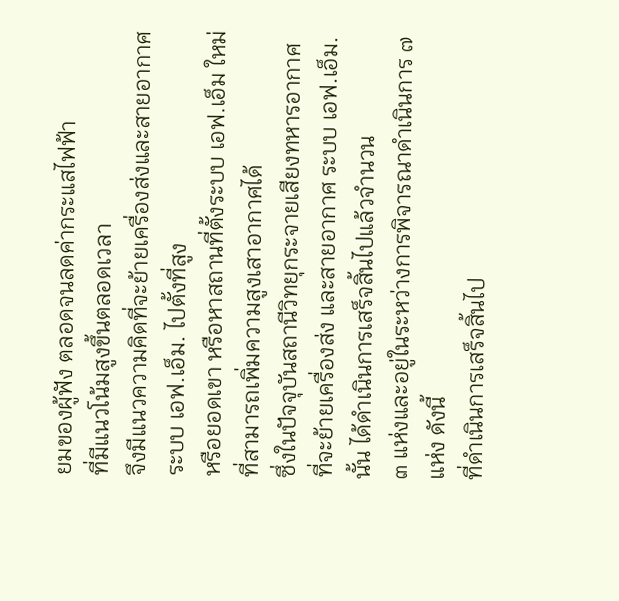ยมของผู้ฟัง ตลอดจนลดค่ากระแสไฟฟ้า
ที่มีแนวโน้มสูงขึ้นตลอดเวลา
จึงมีแนวความคิดที่จะย้ายเครื่องส่งและสายอากาศระบบ เอฟ.เอ็ม. ไปตั้งที่สูง
หรือยอดเขา หรือหาสถานที่ตั้งระบบ เอฟ.เอ็ม ใหม่
ที่สามารถเพิ่มความสูงเสาอากาศได้
ซึ่งในปัจจุบันสถานีวิทยุกระจายเสียงทหารอากาศ
ที่จะย้ายเครื่องส่ง และสายอากาศ ระบบ เอฟ.เอ็ม.นั้น ได้ดำเนินการเสร็จสิ้นไปแล้วจำนวน
๓ แห่งและอยู่ในระหว่างการพิจารณาดำเนินการ ๗ แห่ง ดังนี้
ที่ดำเนินการเสร็จสิ้นไป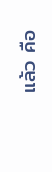แล้ว คือ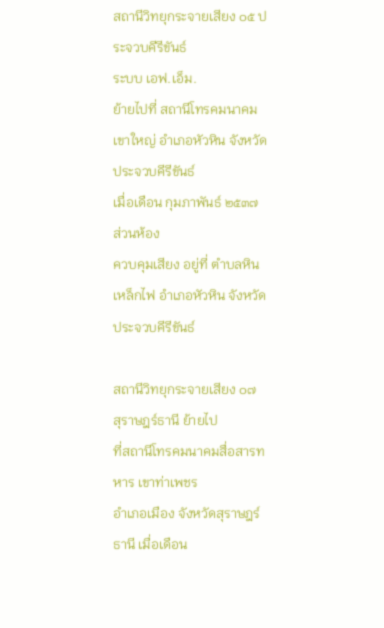สถานีวิทยุกระจายเสียง ๐๕ ประจวบคีรีขันธ์
ระบบ เอฟ.เอ็ม.
ย้ายไปที่ สถานีโทรคมนาคมเขาใหญ่ อำเภอหัวหิน จังหวัดประจวบคีรีขันธ์
เมื่อเดือน กุมภาพันธ์ ๒๕๓๗
ส่วนห้อง
ควบคุมเสียง อยู่ที่ ตำบลหินเหล็กไฟ อำเภอหัวหิน จังหวัดประจวบคีรีขันธ์

สถานีวิทยุกระจายเสียง ๐๗ สุราษฎร์ธานี ย้ายไป
ที่สถานีโทรคมนาคมสื่อสารทหาร เขาท่าเพชร
อำเภอเมือง จังหวัดสุราษฎร์ธานี เมื่อเดือน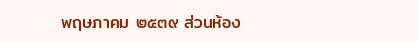พฤษภาคม ๒๕๓๙ ส่วนห้อง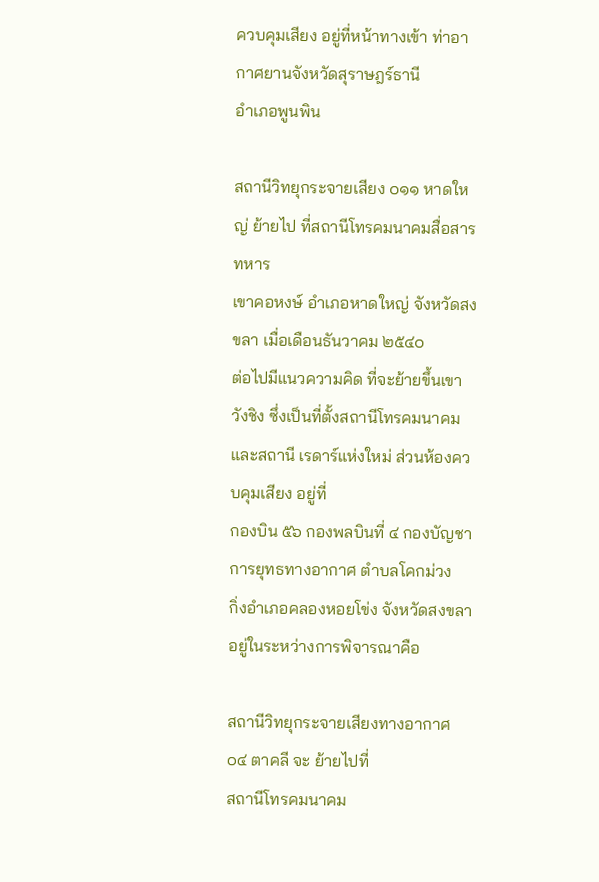ควบคุมเสียง อยู่ที่หน้าทางเข้า ท่าอากาศยานจังหวัดสุราษฎร์ธานี
อำเภอพูนพิน

สถานีวิทยุกระจายเสียง ๐๑๑ หาดใหญ่ ย้ายไป ที่สถานีโทรคมนาคมสื่อสารทหาร
เขาคอหงษ์ อำเภอหาดใหญ่ จังหวัดสงขลา เมื่อเดือนธันวาคม ๒๕๔๐
ต่อไปมีแนวความคิด ที่จะย้ายขึ้นเขาวังชิง ซึ่งเป็นที่ตั้งสถานีโทรคมนาคม
และสถานี เรดาร์แห่งใหม่ ส่วนห้องควบคุมเสียง อยู่ที่
กองบิน ๕๖ กองพลบินที่ ๔ กองบัญชาการยุทธทางอากาศ ตำบลโคกม่วง
กิ่งอำเภอคลองหอยโข่ง จังหวัดสงขลา
อยู่ในระหว่างการพิจารณาคือ

สถานีวิทยุกระจายเสียงทางอากาศ ๐๔ ตาคลี จะ ย้ายไปที่
สถานีโทรคมนาคม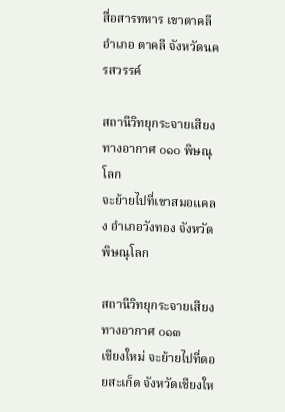สื่อสารทหาร เขาตาคลี อำเภอ ตาคลี จังหวัดนครสวรรค์

สถานีวิทยุกระจายเสียงทางอากาศ ๐๑๐ พิษณุโลก
จะย้ายไปที่เขาสมอแคลง อำเภอวังทอง จังหวัดพิษณุโลก

สถานีวิทยุกระจายเสียงทางอากาศ ๐๑๓
เชียงใหม่ จะย้ายไปที่ดอยสะเก็ด จังหวัดเชียงให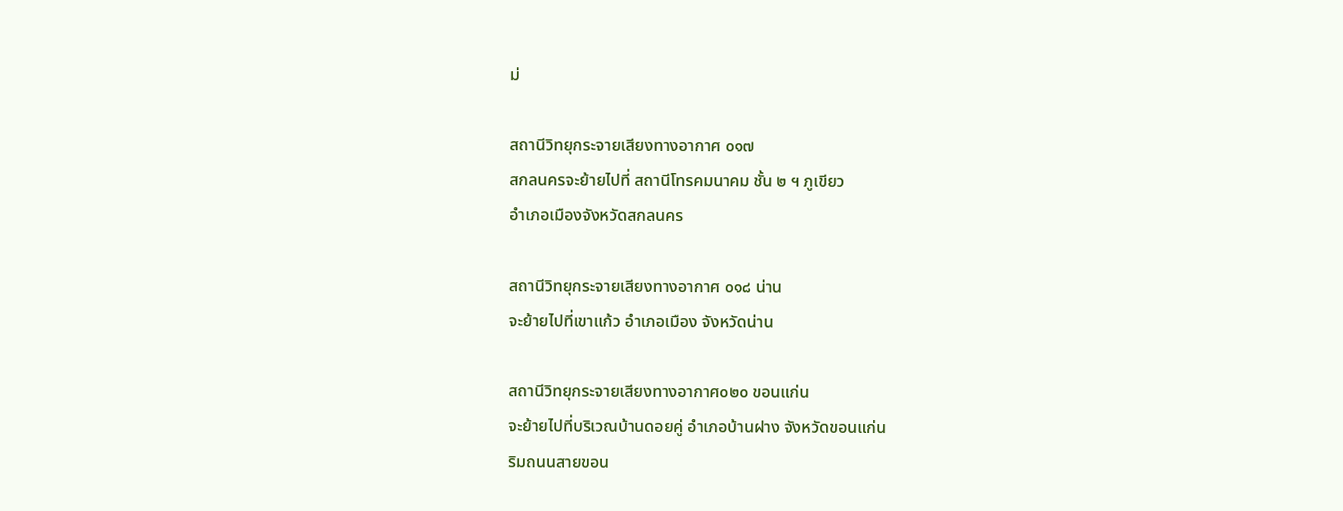ม่

สถานีวิทยุกระจายเสียงทางอากาศ ๐๑๗
สกลนครจะย้ายไปที่ สถานีโทรคมนาคม ชั้น ๒ ฯ ภูเขียว
อำเภอเมืองจังหวัดสกลนคร

สถานีวิทยุกระจายเสียงทางอากาศ ๐๑๘ น่าน
จะย้ายไปที่เขาแก้ว อำเภอเมือง จังหวัดน่าน

สถานีวิทยุกระจายเสียงทางอากาศ๐๒๐ ขอนแก่น
จะย้ายไปที่บริเวณบ้านดอยคู่ อำเภอบ้านฝาง จังหวัดขอนแก่น
ริมถนนสายขอน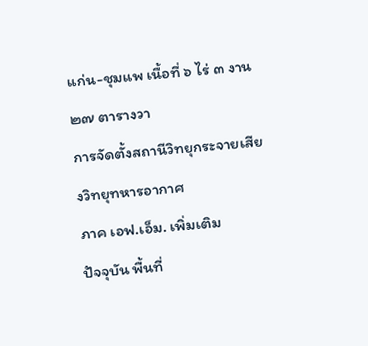แก่น-ชุมแพ เนื้อที่ ๖ ไร่ ๓ งาน ๒๗ ตารางวา
การจัดตั้งสถานีวิทยุกระจายเสียงวิทยุทหารอากาศ
ภาค เอฟ.เอ็ม. เพิ่มเติม
ปัจจุบัน พื้นที่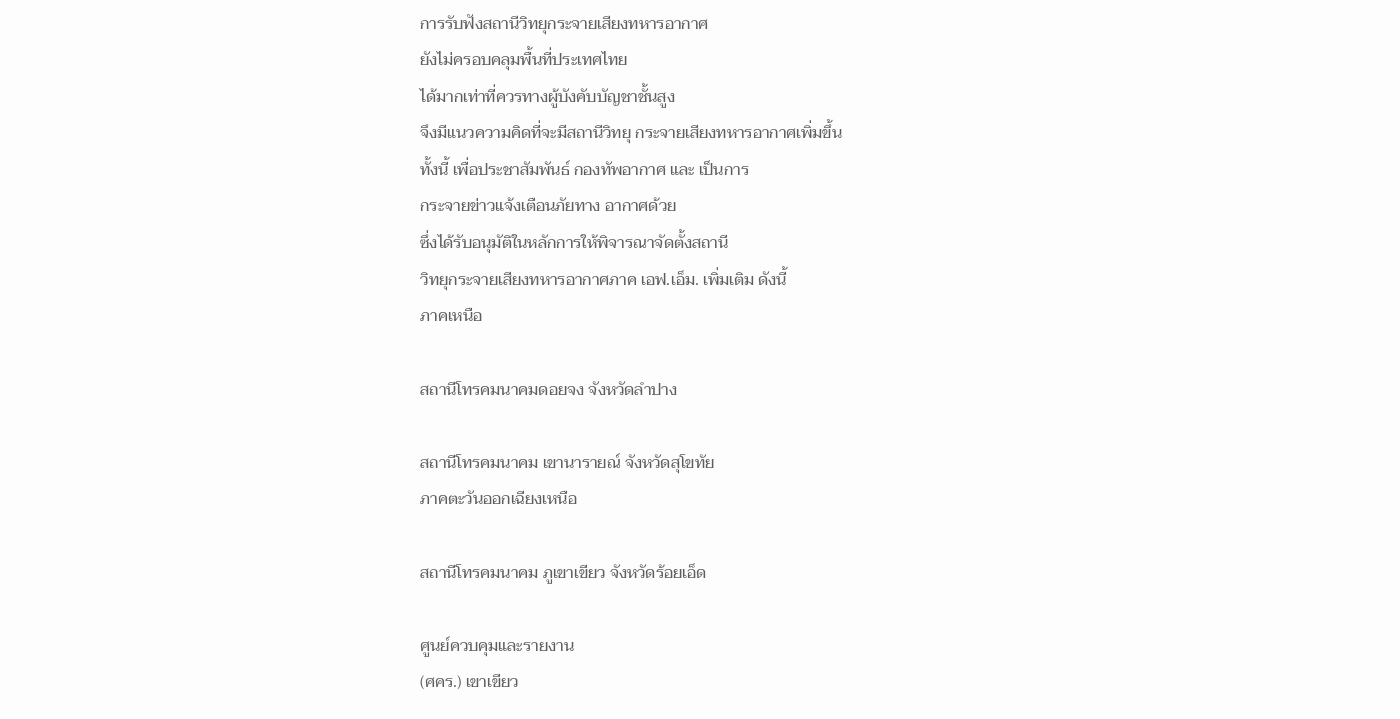การรับฟังสถานีวิทยุกระจายเสียงทหารอากาศ
ยังไม่ครอบคลุมพื้นที่ประเทศไทย
ได้มากเท่าที่ควรทางผู้บังคับบัญชาชั้นสูง
จึงมีแนวความคิดที่จะมีสถานีวิทยุ กระจายเสียงทหารอากาศเพิ่มขึ้น
ทั้งนี้ เพื่อประชาสัมพันธ์ กองทัพอากาศ และ เป็นการ
กระจายข่าวแจ้งเตือนภัยทาง อากาศด้วย
ซึ่งได้รับอนุมัติในหลักการให้พิจารณาจัดตั้งสถานี
วิทยุกระจายเสียงทหารอากาศภาค เอฟ.เอ็ม. เพิ่มเติม ดังนี้
ภาคเหนือ

สถานีโทรคมนาคมดอยจง จังหวัดลำปาง

สถานีโทรคมนาคม เขานารายณ์ จังหวัดสุโขทัย
ภาคตะวันออกเฉียงเหนือ

สถานีโทรคมนาคม ภูเขาเขียว จังหวัดร้อยเอ็ด

ศูนย์ควบคุมและรายงาน
(ศคร.) เขาเขียว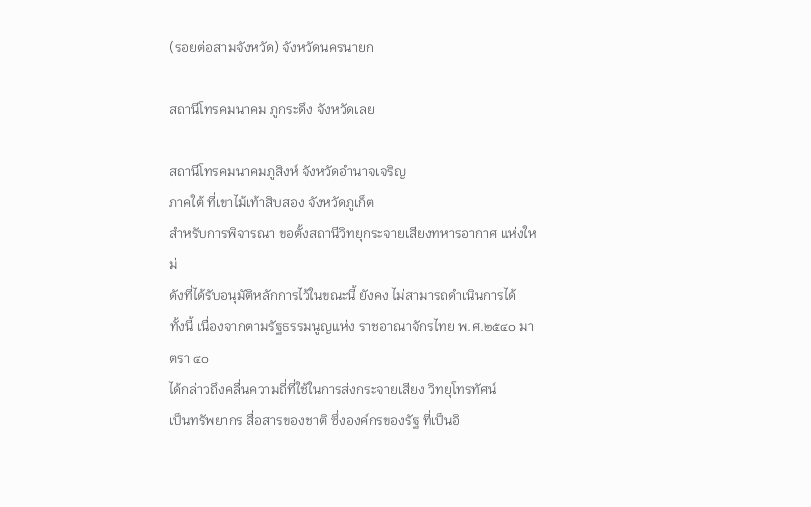(รอยต่อสามจังหวัด) จังหวัดนครนายก

สถานีโทรคมนาคม ภูกระดึง จังหวัดเลย

สถานีโทรคมนาคมภูสิงห์ จังหวัดอำนาจเจริญ
ภาคใต้ ที่เขาไม้เท้าสิบสอง จังหวัดภูเก็ต
สำหรับการพิจารณา ขอตั้งสถานีวิทยุกระจายเสียงทหารอากาศ แห่งใหม่
ดังที่ได้รับอนุมัติหลักการไว้ในขณะนี้ ยังคง ไม่สามารถดำเนินการได้
ทั้งนี้ เนื่องจากตามรัฐธรรมนูญแห่ง ราชอาณาจักรไทย พ.ศ.๒๕๔๐ มาตรา ๔๐
ได้กล่าวถึงคลื่นความถี่ที่ใช้ในการส่งกระจายเสียง วิทยุโทรทัศน์
เป็นทรัพยากร สื่อสารของชาติ ซึ่งองค์กรของรัฐ ที่เป็นอิ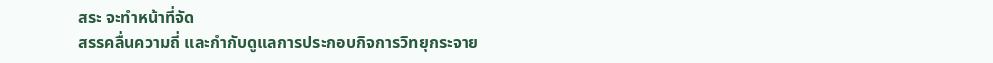สระ จะทำหน้าที่จัด
สรรคลื่นความถี่ และกำกับดูแลการประกอบกิจการวิทยุกระจาย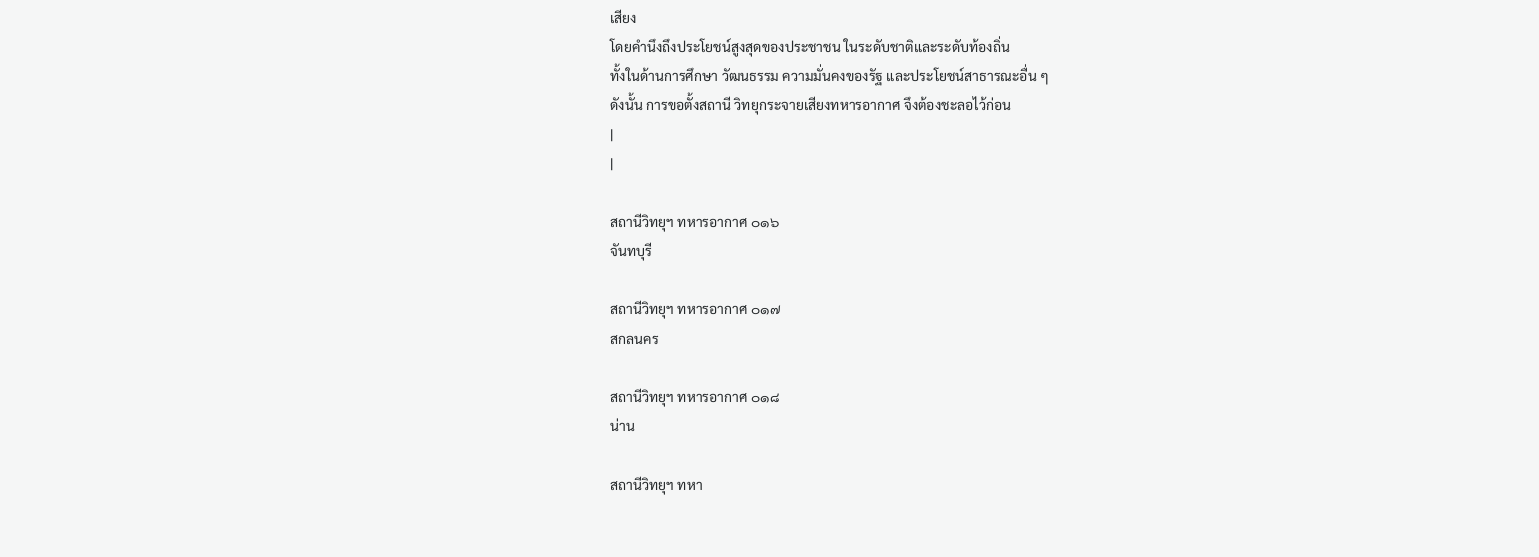เสียง
โดยคำนึงถึงประโยชน์สูงสุดของประชาชน ในระดับชาติและระดับท้องถิ่น
ทั้งในด้านการศึกษา วัฒนธรรม ความมั่นคงของรัฐ และประโยชน์สาธารณะอื่น ๆ
ดังนั้น การขอตั้งสถานี วิทยุกระจายเสียงทหารอากาศ จึงต้องชะลอไว้ก่อน
|
|

สถานีวิทยุฯ ทหารอากาศ ๐๑๖
จันทบุรี

สถานีวิทยุฯ ทหารอากาศ ๐๑๗
สกลนคร

สถานีวิทยุฯ ทหารอากาศ ๐๑๘
น่าน

สถานีวิทยุฯ ทหา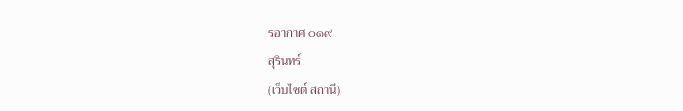รอากาศ ๐๑๙
สุรินทร์
(เว็บไซต์ สถานี)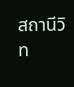สถานีวิท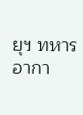ยุฯ ทหารอากา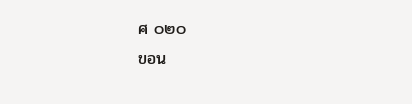ศ ๐๒๐
ขอน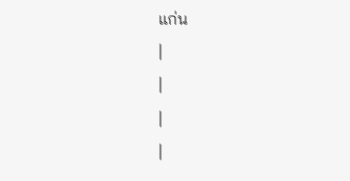แก่น
|
|
|
|